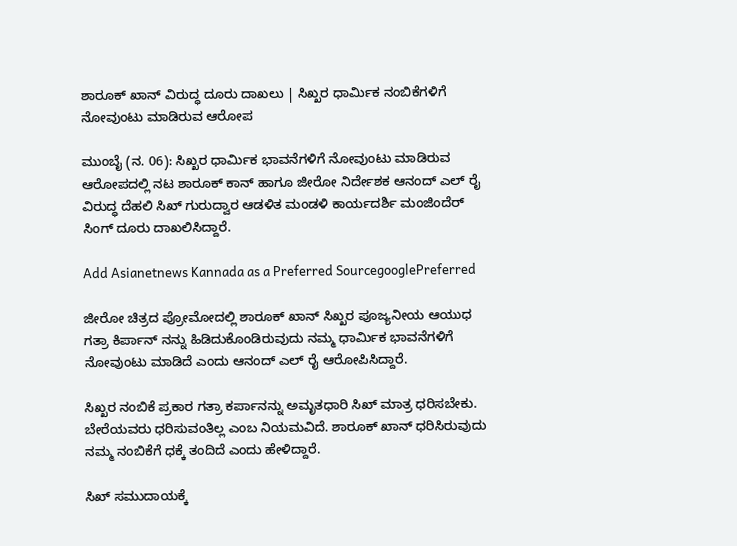ಶಾರೂಕ್ ಖಾನ್ ವಿರುದ್ಧ ದೂರು ದಾಖಲು | ಸಿಖ್ಖರ ಧಾರ್ಮಿಕ ನಂಬಿಕೆಗಳಿಗೆ ನೋವುಂಟು ಮಾಡಿರುವ ಆರೋಪ

ಮುಂಬೈ (ನ. 06): ಸಿಖ್ಖರ ಧಾರ್ಮಿಕ ಭಾವನೆಗಳಿಗೆ ನೋವುಂಟು ಮಾಡಿರುವ ಆರೋಪದಲ್ಲಿ ನಟ ಶಾರೂಕ್ ಕಾನ್ ಹಾಗೂ ಜೀರೋ ನಿರ್ದೇಶಕ ಆನಂದ್ ಎಲ್ ರೈ ವಿರುದ್ಧ ದೆಹಲಿ ಸಿಖ್ ಗುರುದ್ವಾರ ಆಡಳಿತ ಮಂಡಳಿ ಕಾರ್ಯದರ್ಶಿ ಮಂಜಿಂದೆರ್ ಸಿಂಗ್ ದೂರು ದಾಖಲಿಸಿದ್ದಾರೆ.

Add Asianetnews Kannada as a Preferred SourcegooglePreferred

ಜೀರೋ ಚಿತ್ರದ ಪ್ರೋಮೋದಲ್ಲಿ ಶಾರೂಕ್ ಖಾನ್ ಸಿಖ್ಖರ ಪೂಜ್ಯನೀಯ ಆಯುಧ ಗತ್ರಾ ಕಿರ್ಪಾನ್ ನನ್ನು ಹಿಡಿದುಕೊಂಡಿರುವುದು ನಮ್ಮ ಧಾರ್ಮಿಕ ಭಾವನೆಗಳಿಗೆ ನೋವುಂಟು ಮಾಡಿದೆ ಎಂದು ಆನಂದ್ ಎಲ್ ರೈ ಆರೋಪಿಸಿದ್ದಾರೆ.

ಸಿಖ್ಖರ ನಂಬಿಕೆ ಪ್ರಕಾರ ಗತ್ರಾ ಕರ್ಪಾನನ್ನು ಅಮೃತಧಾರಿ ಸಿಖ್ ಮಾತ್ರ ಧರಿಸಬೇಕು. ಬೇರೆಯವರು ಧರಿಸುವಂತಿಲ್ಲ ಎಂಬ ನಿಯಮವಿದೆ. ಶಾರೂಕ್ ಖಾನ್ ಧರಿಸಿರುವುದು ನಮ್ಮ ನಂಬಿಕೆಗೆ ಧಕ್ಕೆ ತಂದಿದೆ ಎಂದು ಹೇಳಿದ್ದಾರೆ.

ಸಿಖ್ ಸಮುದಾಯಕ್ಕೆ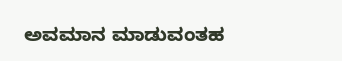ಅವಮಾನ ಮಾಡುವಂತಹ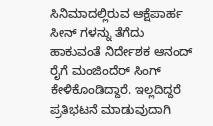ಸಿನಿಮಾದಲ್ಲಿರುವ ಆಕ್ಷೆಪಾರ್ಹ ಸೀನ್ ಗಳನ್ನು ತೆಗೆದು ಹಾಕುವಂತೆ ನಿರ್ದೇಶಕ ಆನಂದ್ ರೈಗೆ ಮಂಜಿಂದೆರ್ ಸಿಂಗ್ ಕೇಳಿಕೊಂಡಿದ್ದಾರೆ. ಇಲ್ಲದಿದ್ದರೆ ಪ್ರತಿಭಟನೆ ಮಾಡುವುದಾಗಿ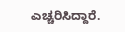ಎಚ್ಚರಿಸಿದ್ದಾರೆ.